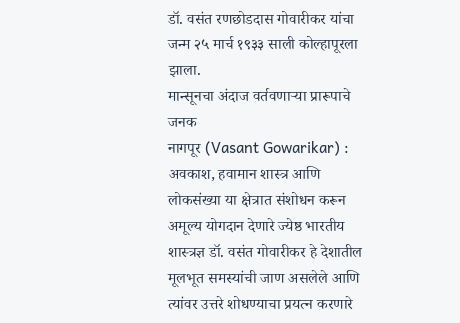डॉ. वसंत रणछोडदास गोवारीकर यांचा जन्म २५ मार्च १९३३ साली कोल्हापूरला झाला.
मान्सूनचा अंदाज वर्तवणाऱ्या प्रारूपाचे जनक
नागपूर (Vasant Gowarikar) : अवकाश, हवामान शास्त्र आणि लोकसंख्या या क्षेत्रात संशोधन करून अमूल्य योगदान देणारे ज्येष्ठ भारतीय शास्त्रज्ञ डॉ. वसंत गोवारीकर हे देशातील मूलभूत समस्यांची जाण असलेले आणि त्यांवर उत्तरे शोधण्याचा प्रयत्न करणारे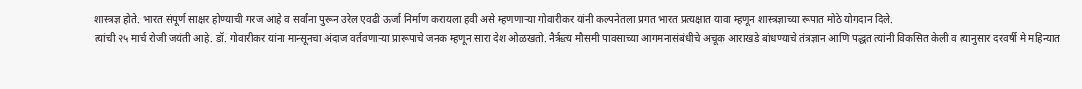शास्त्रज्ञ होते. भारत संपूर्ण साक्षर होण्याची गरज आहे व सर्वांना पुरून उरेल एवढी ऊर्जा निर्माण करायला हवी असे म्हणणाऱ्या गोवारीकर यांनी कल्पनेतला प्रगत भारत प्रत्यक्षात यावा म्हणून शास्त्रज्ञाच्या रूपात मोठे योगदान दिले.
त्यांची २५ मार्च रोजी जयंती आहे. डॉ. गोवारीकर यांना मान्सूनचा अंदाज वर्तवणाऱ्या प्रारूपाचे जनक म्हणून सारा देश ओळखतो. नैर्ऋत्य मौसमी पावसाच्या आगमनासंबंधीचे अचूक आराखडे बांधण्याचे तंत्रज्ञान आणि पद्धत त्यांनी विकसित केली व त्यानुसार दरवर्षी मे महिन्यात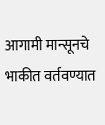आगामी मान्सूनचे भाकीत वर्तवण्यात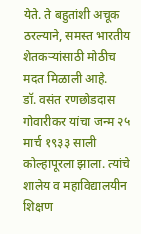येते. ते बहुतांशी अचूक ठरल्याने, समस्त भारतीय शेतकऱ्यांसाठी मोठीच मदत मिळाली आहे.
डॉ. वसंत रणछोडदास गोवारीकर यांचा जन्म २५ मार्च १९३३ साली कोल्हापूरला झाला. त्यांचे शालेय व महाविद्यालयीन शिक्षण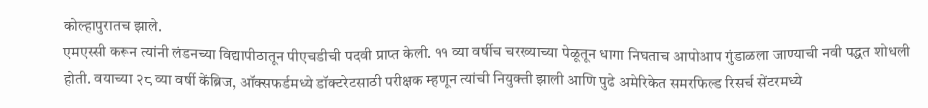कोल्हापुरातच झाले.
एमएस्सी करून त्यांनी लंडनच्या विद्यापीठातून पीएचडीची पदवी प्राप्त केली. ११ व्या वर्षीच चरख्याच्या पेळूतून धागा निघताच आपोआप गुंडाळला जाण्याची नवी पद्धत शोधली होती. वयाच्या २८ व्या वर्षी केंब्रिज, ऑक्सफर्डमध्ये डॉक्टरेटसाठी परीक्षक म्हणून त्यांची नियुक्ती झाली आणि पुढे अमेरिकेत समरफिल्ड रिसर्च सेंटरमध्ये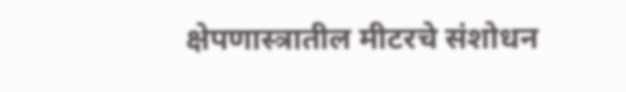क्षेपणास्त्रातील मीटरचे संशोधन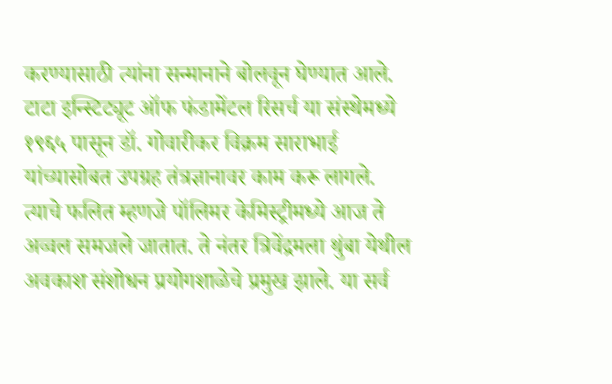करण्यासाठी त्यांना सन्मानाने बोलवून घेण्यात आले. टाटा इन्स्टिट्यूट ऑफ फंडामेंटल रिसर्च या संस्थेमध्ये १९६५ पासून डॉ. गोवारीकर विक्रम साराभाई यांच्यासोबत उपग्रह तंत्रज्ञानावर काम करू लागले. त्याचे फलित म्हणजे पॉलिमर केमिस्ट्रीमध्ये आज ते अव्वल समजले जातात. ते नंतर त्रिवेंद्रमला थुंबा येथील अवकाश संशोधन प्रयोगशाळेचे प्रमुख झाले. या सर्व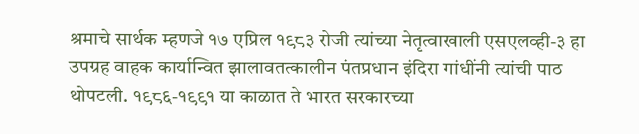श्रमाचे सार्थक म्हणजे १७ एप्रिल १९८३ रोजी त्यांच्या नेतृत्वाखाली एसएलव्ही-३ हा उपग्रह वाहक कार्यान्वित झालावतत्कालीन पंतप्रधान इंदिरा गांधींनी त्यांची पाठ थोपटली. १९८६-१९९१ या काळात ते भारत सरकारच्या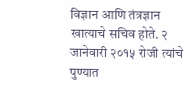विज्ञान आणि तंत्रज्ञान खात्याचे सचिव होते. २ जानेवारी २०१५ रोजी त्यांचे पुण्यात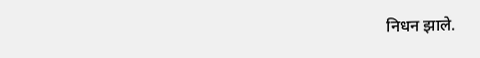निधन झाले.